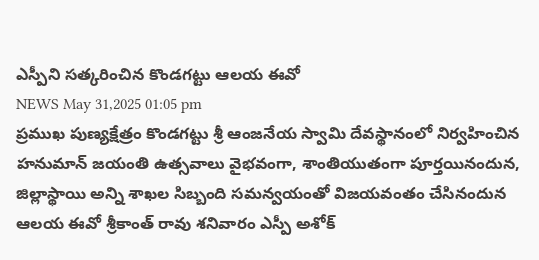ఎస్పీని సత్కరించిన కొండగట్టు ఆలయ ఈవో
NEWS May 31,2025 01:05 pm
ప్రముఖ పుణ్యక్షేత్రం కొండగట్టు శ్రీ ఆంజనేయ స్వామి దేవస్థానంలో నిర్వహించిన హనుమాన్ జయంతి ఉత్సవాలు వైభవంగా, శాంతియుతంగా పూర్తయినందున, జిల్లాస్థాయి అన్ని శాఖల సిబ్బంది సమన్వయంతో విజయవంతం చేసినందున ఆలయ ఈవో శ్రీకాంత్ రావు శనివారం ఎస్పీ అశోక్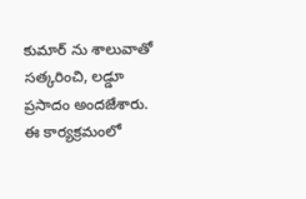కుమార్ ను శాలువాతో సత్కరించి, లడ్డూ ప్రసాదం అందజేశారు. ఈ కార్యక్రమంలో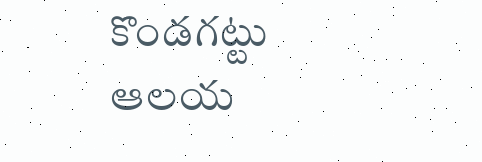కొండగట్టు ఆలయ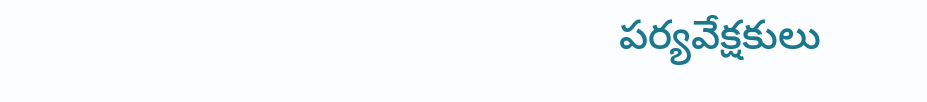పర్యవేక్షకులు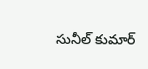సునీల్ కుమార్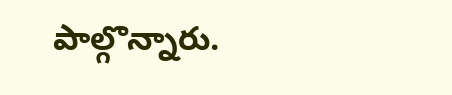పాల్గొన్నారు.